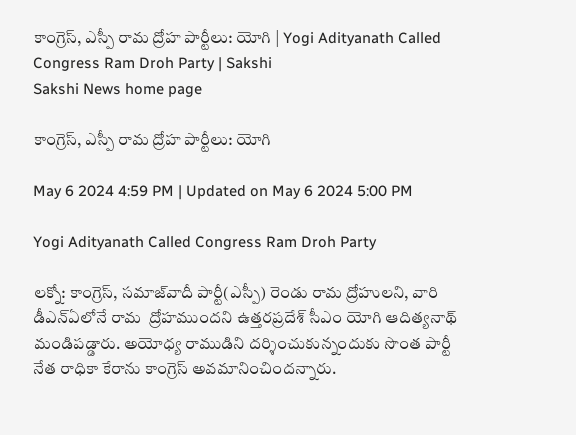కాంగ్రెస్‌, ఎస్పీ రామ ద్రోహ పార్టీలు: యోగి | Yogi Adityanath Called Congress Ram Droh Party | Sakshi
Sakshi News home page

కాంగ్రెస్‌, ఎస్పీ రామ ద్రోహ పార్టీలు: యోగి

May 6 2024 4:59 PM | Updated on May 6 2024 5:00 PM

Yogi Adityanath Called Congress Ram Droh Party

లక్నో: కాంగ్రెస్‌, సమాజ్‌వాదీ పార్టీ(ఎస్పీ) రెండు రామ ద్రోహులని, వారి డీఎన్‌ఏలోనే రామ  ద్రోహముందని ఉత్తరప్రదేశ్‌ సీఎం యోగి ఆదిత్యనాథ్‌ మండిపడ్డారు. అయోధ్య రాముడిని దర్శించుకున్నందుకు సొంత పార్టీ నేత రాధికా కేరాను కాంగ్రెస్‌ అవమానించిందన్నారు.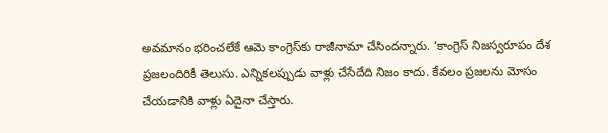అవమానం భరించలేకే ఆమె కాంగ్రెస్‌కు రాజీనామా చేసిందన్నారు. ‘కాంగ్రెస్‌ నిజస్వరూపం దేశ ప్రజలందిరికీ తెలుసు. ఎన్నికలప్పుడు వాళ్లు చేసేదేది నిజం కాదు. కేవలం ప్రజలను మోసం చేయడానికి వాళ్లు ఏదైనా చేస్తారు.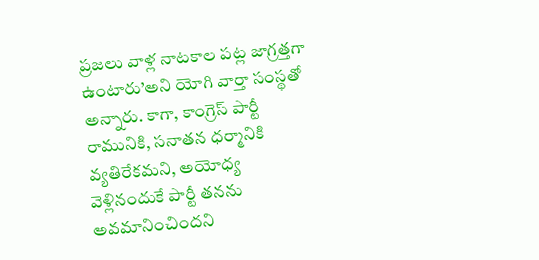ప్రజలు వాళ్ల నాటకాల పట్ల జాగ్రత్తగా ఉంటారు’అని యోగి వార్తా సంస్థతో అన్నారు. కాగా, కాంగ్రెస్‌ పార్టీ రామునికి, సనాతన ధర్మానికి వ్యతిరేకమని, అయోధ్య వెళ్లినందుకే పార్టీ తనను అవమానించిందని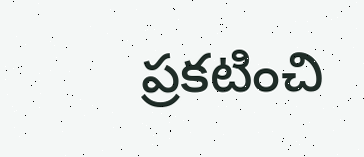ప్రకటించి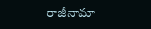రాజీనామా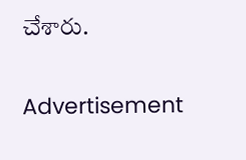చేశారు.

Advertisement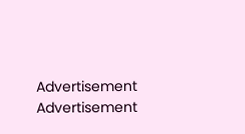Advertisement
Advertisement